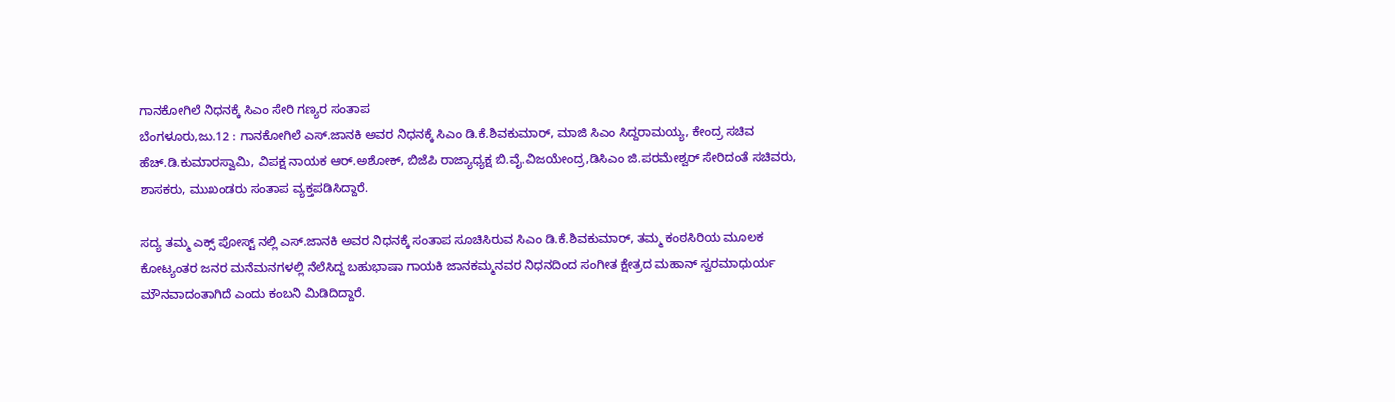ಗಾನಕೋಗಿಲೆ ನಿಧನಕ್ಕೆ ಸಿಎಂ ಸೇರಿ ಗಣ್ಯರ ಸಂತಾಪ
ಬೆಂಗಳೂರು,ಜು.12 : ಗಾನಕೋಗಿಲೆ ಎಸ್.ಜಾನಕಿ ಅವರ ನಿಧನಕ್ಕೆ ಸಿಎಂ ಡಿ.ಕೆ.ಶಿವಕುಮಾರ್, ಮಾಜಿ ಸಿಎಂ ಸಿದ್ದರಾಮಯ್ಯ, ಕೇಂದ್ರ ಸಚಿವ ಹೆಚ್.ಡಿ.ಕುಮಾರಸ್ವಾಮಿ, ವಿಪಕ್ಷ ನಾಯಕ ಆರ್.ಅಶೋಕ್, ಬಿಜೆಪಿ ರಾಜ್ಯಾಧ್ಯಕ್ಷ ಬಿ.ವೈ.ವಿಜಯೇಂದ್ರ,ಡಿಸಿಎಂ ಜಿ.ಪರಮೇಶ್ವರ್ ಸೇರಿದಂತೆ ಸಚಿವರು, ಶಾಸಕರು, ಮುಖಂಡರು ಸಂತಾಪ ವ್ಯಕ್ತಪಡಿಸಿದ್ದಾರೆ.

ಸದ್ಯ ತಮ್ಮ ಎಕ್ಸ್ ಪೋಸ್ಟ್ ನಲ್ಲಿ ಎಸ್.ಜಾನಕಿ ಅವರ ನಿಧನಕ್ಕೆ ಸಂತಾಪ ಸೂಚಿಸಿರುವ ಸಿಎಂ ಡಿ.ಕೆ.ಶಿವಕುಮಾರ್, ತಮ್ಮ ಕಂಠಸಿರಿಯ ಮೂಲಕ ಕೋಟ್ಯಂತರ ಜನರ ಮನೆಮನಗಳಲ್ಲಿ ನೆಲೆಸಿದ್ದ ಬಹುಭಾಷಾ ಗಾಯಕಿ ಜಾನಕಮ್ಮನವರ ನಿಧನದಿಂದ ಸಂಗೀತ ಕ್ಷೇತ್ರದ ಮಹಾನ್ ಸ್ವರಮಾಧುರ್ಯ ಮೌನವಾದಂತಾಗಿದೆ ಎಂದು ಕಂಬನಿ ಮಿಡಿದಿದ್ದಾರೆ.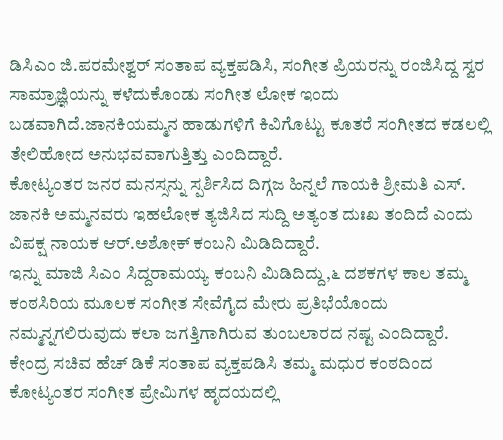ಡಿಸಿಎಂ ಜಿ.ಪರಮೇಶ್ವರ್ ಸಂತಾಪ ವ್ಯಕ್ತಪಡಿಸಿ, ಸಂಗೀತ ಪ್ರಿಯರನ್ನು ರಂಜಿಸಿದ್ದ ಸ್ವರ ಸಾಮ್ರಾಜ್ಞಿಯನ್ನು ಕಳೆದುಕೊಂಡು ಸಂಗೀತ ಲೋಕ ಇಂದು ಬಡವಾಗಿದೆ.ಜಾನಕಿಯಮ್ಮನ ಹಾಡುಗಳಿಗೆ ಕಿವಿಗೊಟ್ಟು ಕೂತರೆ ಸಂಗೀತದ ಕಡಲಲ್ಲಿ ತೇಲಿಹೋದ ಅನುಭವವಾಗುತ್ತಿತ್ತು ಎಂದಿದ್ದಾರೆ.
ಕೋಟ್ಯಂತರ ಜನರ ಮನಸ್ಸನ್ನು ಸ್ಪರ್ಶಿಸಿದ ದಿಗ್ಗಜ ಹಿನ್ನಲೆ ಗಾಯಕಿ ಶ್ರೀಮತಿ ಎಸ್. ಜಾನಕಿ ಅಮ್ಮನವರು ಇಹಲೋಕ ತ್ಯಜಿಸಿದ ಸುದ್ದಿ ಅತ್ಯಂತ ದುಃಖ ತಂದಿದೆ ಎಂದು ವಿಪಕ್ಷ ನಾಯಕ ಆರ್.ಅಶೋಕ್ ಕಂಬನಿ ಮಿಡಿದಿದ್ದಾರೆ.
ಇನ್ನು ಮಾಜಿ ಸಿಎಂ ಸಿದ್ದರಾಮಯ್ಯ ಕಂಬನಿ ಮಿಡಿದಿದ್ದು,೬ ದಶಕಗಳ ಕಾಲ ತಮ್ಮ ಕಂಠಸಿರಿಯ ಮೂಲಕ ಸಂಗೀತ ಸೇವೆಗೈದ ಮೇರು ಪ್ರತಿಭೆಯೊಂದು ನಮ್ಮನ್ನಗಲಿರುವುದು ಕಲಾ ಜಗತ್ತಿಗಾಗಿರುವ ತುಂಬಲಾರದ ನಷ್ಟ ಎಂದಿದ್ದಾರೆ.
ಕೇಂದ್ರ ಸಚಿವ ಹೆಚ್ ಡಿಕೆ ಸಂತಾಪ ವ್ಯಕ್ತಪಡಿಸಿ ತಮ್ಮ ಮಧುರ ಕಂಠದಿಂದ ಕೋಟ್ಯಂತರ ಸಂಗೀತ ಪ್ರೇಮಿಗಳ ಹೃದಯದಲ್ಲಿ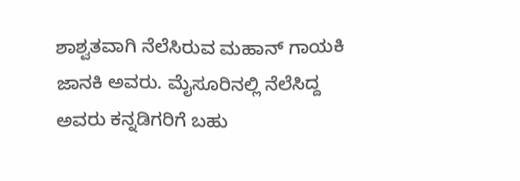ಶಾಶ್ವತವಾಗಿ ನೆಲೆಸಿರುವ ಮಹಾನ್ ಗಾಯಕಿ ಜಾನಕಿ ಅವರು. ಮೈಸೂರಿನಲ್ಲಿ ನೆಲೆಸಿದ್ದ ಅವರು ಕನ್ನಡಿಗರಿಗೆ ಬಹು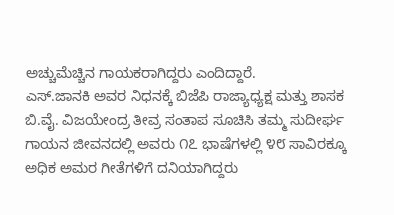ಅಚ್ಚುಮೆಚ್ಚಿನ ಗಾಯಕರಾಗಿದ್ದರು ಎಂದಿದ್ದಾರೆ.
ಎಸ್.ಜಾನಕಿ ಅವರ ನಿಧನಕ್ಕೆ ಬಿಜೆಪಿ ರಾಜ್ಯಾಧ್ಯಕ್ಷ ಮತ್ತು ಶಾಸಕ ಬಿ.ವೈ. ವಿಜಯೇಂದ್ರ ತೀವ್ರ ಸಂತಾಪ ಸೂಚಿಸಿ ತಮ್ಮ ಸುದೀರ್ಘ ಗಾಯನ ಜೀವನದಲ್ಲಿ ಅವರು ೧೭ ಭಾಷೆಗಳಲ್ಲಿ ೪೮ ಸಾವಿರಕ್ಕೂ ಅಧಿಕ ಅಮರ ಗೀತೆಗಳಿಗೆ ದನಿಯಾಗಿದ್ದರು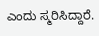ಎಂದು ಸ್ಮರಿಸಿದ್ದಾರೆ.